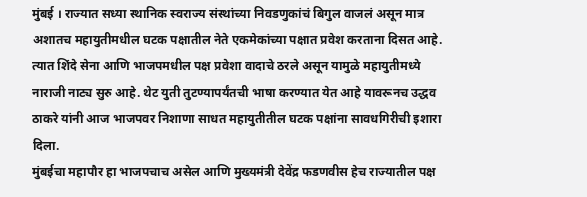मुंबई । राज्यात सध्या स्थानिक स्वराज्य संस्थांच्या निवडणुकांचं बिगुल वाजलं असून मात्र अशातच महायुतीमधील घटक पक्षातील नेते एकमेकांच्या पक्षात प्रवेश करताना दिसत आहे. त्यात शिंदे सेना आणि भाजपमधील पक्ष प्रवेशा वादाचे ठरले असून यामुळे महायुतीमध्ये नाराजी नाट्य सुरु आहे. थेट युती तुटण्यापर्यंतची भाषा करण्यात येत आहे यावरूनच उद्धव ठाकरे यांनी आज भाजपवर निशाणा साधत महायुतीतील घटक पक्षांना सावधगिरीची इशारा दिला.
मुंबईचा महापौर हा भाजपचाच असेल आणि मुख्यमंत्री देवेंद्र फडणवीस हेच राज्यातील पक्ष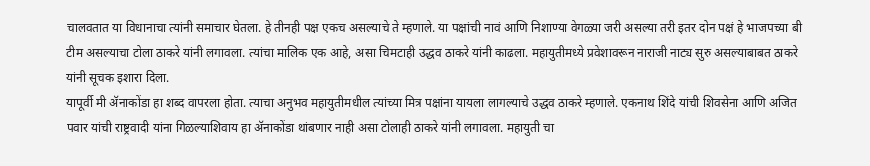चालवतात या विधानाचा त्यांनी समाचार घेतला. हे तीनही पक्ष एकच असल्याचे ते म्हणाले. या पक्षांची नावं आणि निशाण्या वेगळ्या जरी असल्या तरी इतर दोन पक्षं हे भाजपच्या बी टीम असल्याचा टोला ठाकरे यांनी लगावला. त्यांचा मालिक एक आहे, असा चिमटाही उद्धव ठाकरे यांनी काढला. महायुतीमध्ये प्रवेशावरून नाराजी नाट्य सुरु असल्याबाबत ठाकरे यांनी सूचक इशारा दिला.
यापूर्वी मी ॲनाकोंडा हा शब्द वापरला होता. त्याचा अनुभव महायुतीमधील त्यांच्या मित्र पक्षांना यायला लागल्याचे उद्धव ठाकरे म्हणाले. एकनाथ शिंदे यांची शिवसेना आणि अजित पवार यांची राष्ट्रवादी यांना गिळल्याशिवाय हा ॲनाकोंडा थांबणार नाही असा टोलाही ठाकरे यांनी लगावला. महायुती चा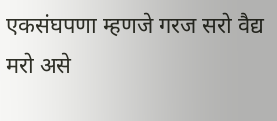एकसंघपणा म्हणजे गरज सरो वैद्य मरो असे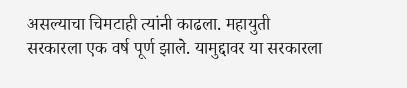असल्याचा चिमटाही त्यांनी काढला. महायुती सरकारला एक वर्ष पूर्ण झाले. यामुद्दावर या सरकारला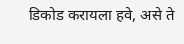डिकोड करायला हवे, असे ते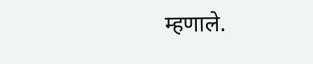म्हणाले.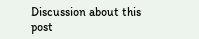Discussion about this post